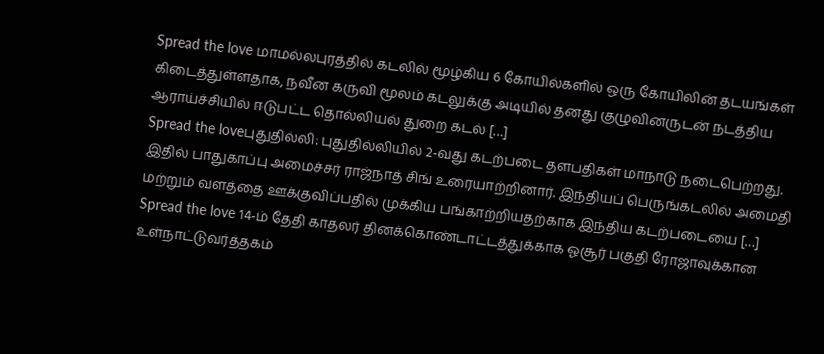Spread the love மாமல்லபுரத்தில் கடலில் மூழ்கிய 6 கோயில்களில் ஒரு கோயிலின் தடயங்கள் கிடைத்துள்ளதாக, நவீன கருவி மூலம் கடலுக்கு அடியில் தனது குழுவினருடன் நடத்திய ஆராய்ச்சியில் ஈடுபட்ட தொல்லியல் துறை கடல் […]
Spread the loveபுதுதில்லி: புதுதில்லியில் 2-வது கடற்படை தளபதிகள் மாநாடு நடைபெற்றது. இதில் பாதுகாப்பு அமைச்சர் ராஜ்நாத் சிங் உரையாற்றினார். இந்தியப் பெருங்கடலில் அமைதி மற்றும் வளத்தை ஊக்குவிப்பதில் முக்கிய பங்காற்றியதற்காக இந்திய கடற்படையை […]
Spread the love 14-ம் தேதி காதலர் தினக்கொண்டாட்டத்துக்காக ஓசூர் பகுதி ரோஜாவுக்கான உள்நாட்டுவர்த்தகம்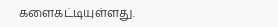களைகட்டியுள்ளது.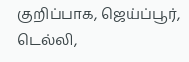குறிப்பாக, ஜெய்ப்பூர், டெல்லி,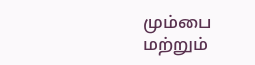மும்பை மற்றும்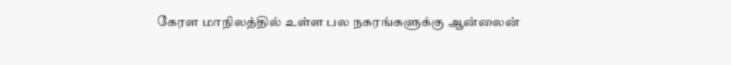கேரள மாநிலத்தில் உள்ள பல நகரங்களுக்கு ஆன்லைன்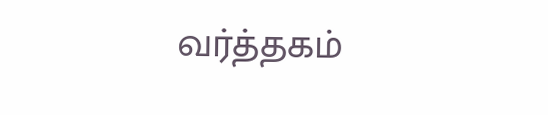வர்த்தகம்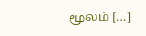மூலம் […]